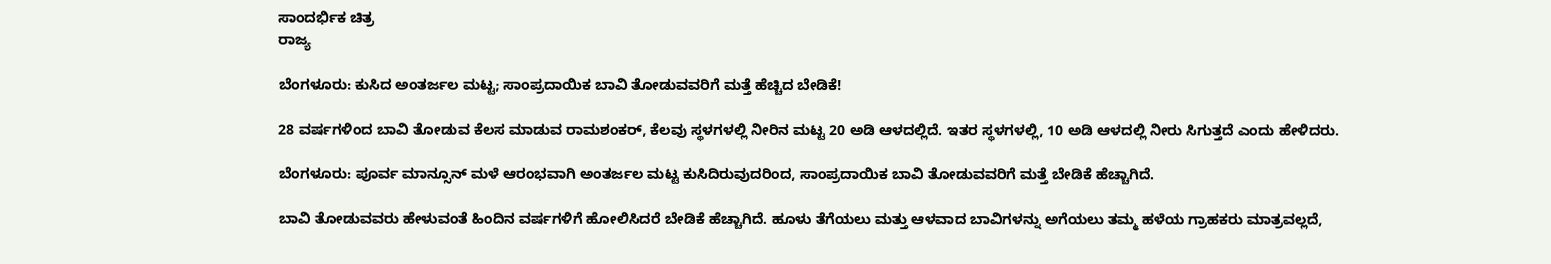ಸಾಂದರ್ಭಿಕ ಚಿತ್ರ
ರಾಜ್ಯ

ಬೆಂಗಳೂರು: ಕುಸಿದ ಅಂತರ್ಜಲ ಮಟ್ಟ; ಸಾಂಪ್ರದಾಯಿಕ ಬಾವಿ ತೋಡುವವರಿಗೆ ಮತ್ತೆ ಹೆಚ್ಚಿದ ಬೇಡಿಕೆ!

28 ವರ್ಷಗಳಿಂದ ಬಾವಿ ತೋಡುವ ಕೆಲಸ ಮಾಡುವ ರಾಮಶಂಕರ್, ಕೆಲವು ಸ್ಥಳಗಳಲ್ಲಿ ನೀರಿನ ಮಟ್ಟ 20 ಅಡಿ ಆಳದಲ್ಲಿದೆ. ಇತರ ಸ್ಥಳಗಳಲ್ಲಿ, 10 ಅಡಿ ಆಳದಲ್ಲಿ ನೀರು ಸಿಗುತ್ತದೆ ಎಂದು ಹೇಳಿದರು.

ಬೆಂಗಳೂರು: ಪೂರ್ವ ಮಾನ್ಸೂನ್ ಮಳೆ ಆರಂಭವಾಗಿ ಅಂತರ್ಜಲ ಮಟ್ಟ ಕುಸಿದಿರುವುದರಿಂದ, ಸಾಂಪ್ರದಾಯಿಕ ಬಾವಿ ತೋಡುವವರಿಗೆ ಮತ್ತೆ ಬೇಡಿಕೆ ಹೆಚ್ಚಾಗಿದೆ.

ಬಾವಿ ತೋಡುವವರು ಹೇಳುವಂತೆ ಹಿಂದಿನ ವರ್ಷಗಳಿಗೆ ಹೋಲಿಸಿದರೆ ಬೇಡಿಕೆ ಹೆಚ್ಚಾಗಿದೆ. ಹೂಳು ತೆಗೆಯಲು ಮತ್ತು ಆಳವಾದ ಬಾವಿಗಳನ್ನು ಅಗೆಯಲು ತಮ್ಮ ಹಳೆಯ ಗ್ರಾಹಕರು ಮಾತ್ರವಲ್ಲದೆ,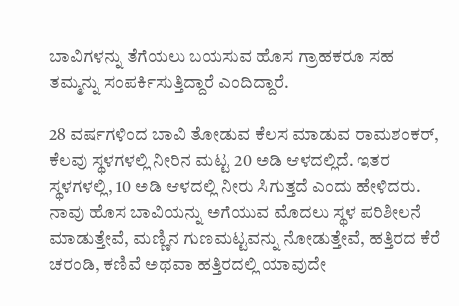ಬಾವಿಗಳನ್ನು ತೆಗೆಯಲು ಬಯಸುವ ಹೊಸ ಗ್ರಾಹಕರೂ ಸಹ ತಮ್ಮನ್ನು ಸಂಪರ್ಕಿಸುತ್ತಿದ್ದಾರೆ ಎಂದಿದ್ದಾರೆ.

28 ವರ್ಷಗಳಿಂದ ಬಾವಿ ತೋಡುವ ಕೆಲಸ ಮಾಡುವ ರಾಮಶಂಕರ್, ಕೆಲವು ಸ್ಥಳಗಳಲ್ಲಿ ನೀರಿನ ಮಟ್ಟ 20 ಅಡಿ ಆಳದಲ್ಲಿದೆ. ಇತರ ಸ್ಥಳಗಳಲ್ಲಿ, 10 ಅಡಿ ಆಳದಲ್ಲಿ ನೀರು ಸಿಗುತ್ತದೆ ಎಂದು ಹೇಳಿದರು. ನಾವು ಹೊಸ ಬಾವಿಯನ್ನು ಅಗೆಯುವ ಮೊದಲು ಸ್ಥಳ ಪರಿಶೀಲನೆ ಮಾಡುತ್ತೇವೆ, ಮಣ್ಣಿನ ಗುಣಮಟ್ಟವನ್ನು ನೋಡುತ್ತೇವೆ, ಹತ್ತಿರದ ಕೆರೆ ಚರಂಡಿ, ಕಣಿವೆ ಅಥವಾ ಹತ್ತಿರದಲ್ಲಿ ಯಾವುದೇ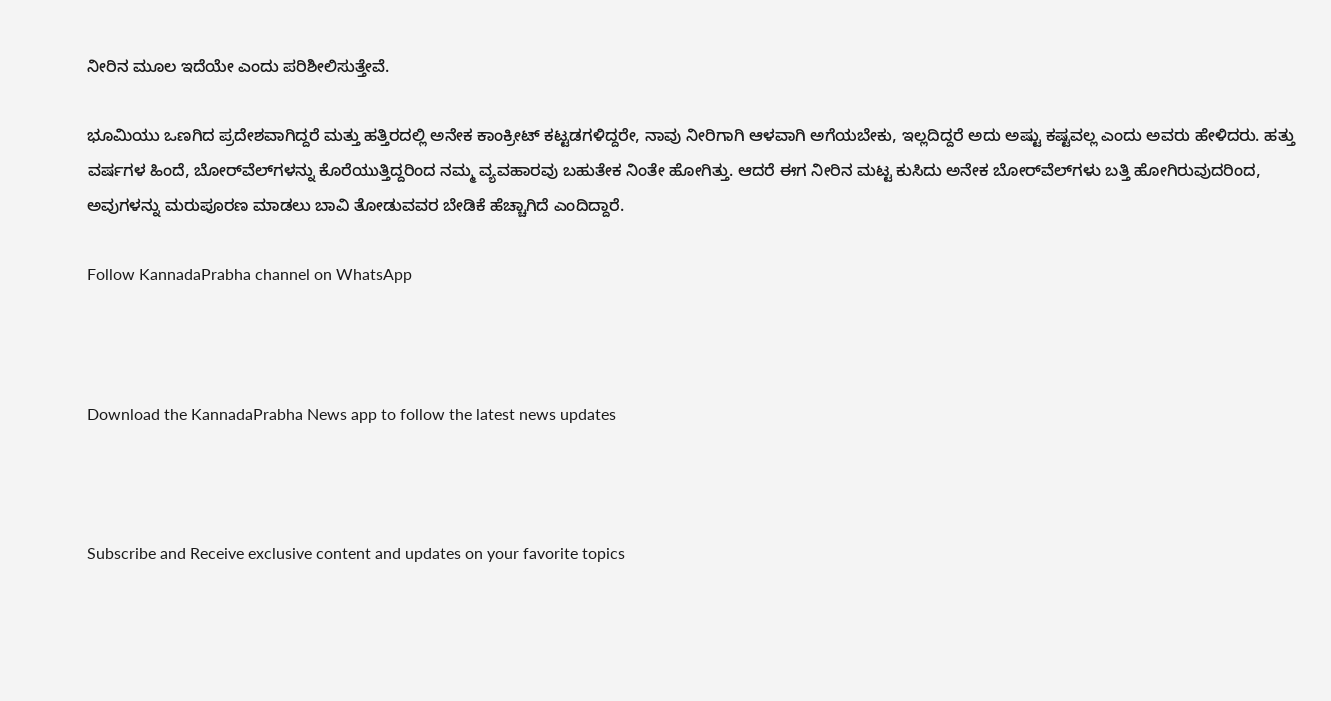ನೀರಿನ ಮೂಲ ಇದೆಯೇ ಎಂದು ಪರಿಶೀಲಿಸುತ್ತೇವೆ.

ಭೂಮಿಯು ಒಣಗಿದ ಪ್ರದೇಶವಾಗಿದ್ದರೆ ಮತ್ತು ಹತ್ತಿರದಲ್ಲಿ ಅನೇಕ ಕಾಂಕ್ರೀಟ್ ಕಟ್ಟಡಗಳಿದ್ದರೇ, ನಾವು ನೀರಿಗಾಗಿ ಆಳವಾಗಿ ಅಗೆಯಬೇಕು, ಇಲ್ಲದಿದ್ದರೆ ಅದು ಅಷ್ಟು ಕಷ್ಟವಲ್ಲ ಎಂದು ಅವರು ಹೇಳಿದರು. ಹತ್ತು ವರ್ಷಗಳ ಹಿಂದೆ, ಬೋರ್‌ವೆಲ್‌ಗಳನ್ನು ಕೊರೆಯುತ್ತಿದ್ದರಿಂದ ನಮ್ಮ ವ್ಯವಹಾರವು ಬಹುತೇಕ ನಿಂತೇ ಹೋಗಿತ್ತು. ಆದರೆ ಈಗ ನೀರಿನ ಮಟ್ಟ ಕುಸಿದು ಅನೇಕ ಬೋರ್‌ವೆಲ್‌ಗಳು ಬತ್ತಿ ಹೋಗಿರುವುದರಿಂದ, ಅವುಗಳನ್ನು ಮರುಪೂರಣ ಮಾಡಲು ಬಾವಿ ತೋಡುವವರ ಬೇಡಿಕೆ ಹೆಚ್ಚಾಗಿದೆ ಎಂದಿದ್ದಾರೆ.

Follow KannadaPrabha channel on WhatsApp



Download the KannadaPrabha News app to follow the latest news updates



Subscribe and Receive exclusive content and updates on your favorite topics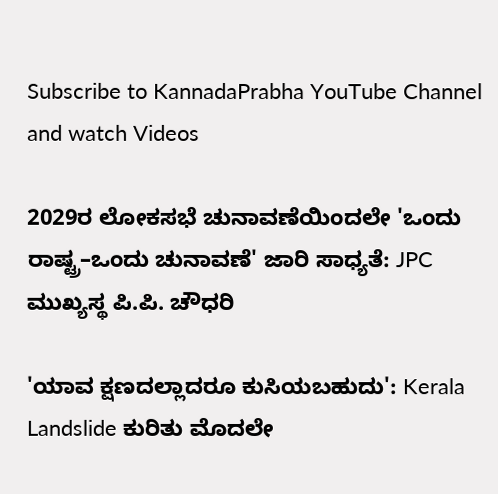Subscribe to KannadaPrabha YouTube Channel and watch Videos

2029ರ ಲೋಕಸಭೆ ಚುನಾವಣೆಯಿಂದಲೇ 'ಒಂದು ರಾಷ್ಟ್ರ–ಒಂದು ಚುನಾವಣೆ' ಜಾರಿ ಸಾಧ್ಯತೆ: JPC ಮುಖ್ಯಸ್ಥ ಪಿ.ಪಿ. ಚೌಧರಿ

'ಯಾವ ಕ್ಷಣದಲ್ಲಾದರೂ ಕುಸಿಯಬಹುದು': Kerala Landslide ಕುರಿತು ಮೊದಲೇ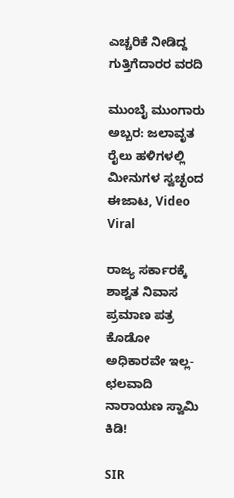ಎಚ್ಚರಿಕೆ ನೀಡಿದ್ದ ಗುತ್ತಿಗೆದಾರರ ವರದಿ

ಮುಂಬೈ ಮುಂಗಾರು ಅಬ್ಬರ: ಜಲಾವೃತ ರೈಲು ಹಳಿಗಳಲ್ಲಿ ಮೀನುಗಳ ಸ್ವಚ್ಛಂದ ಈಜಾಟ, Video Viral

ರಾಜ್ಯ ಸರ್ಕಾರಕ್ಕೆ ಶಾಶ್ವತ ನಿವಾಸ ಪ್ರಮಾಣ ಪತ್ರ ಕೊಡೋ ಅಧಿಕಾರವೇ ಇಲ್ಲ-ಛಲವಾದಿ ನಾರಾಯಣ ಸ್ವಾಮಿ ಕಿಡಿ!

SIR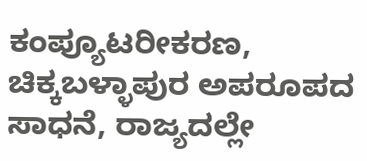ಕಂಪ್ಯೂಟರೀಕರಣ, ಚಿಕ್ಕಬಳ್ಳಾಪುರ ಅಪರೂಪದ ಸಾಧನೆ, ರಾಜ್ಯದಲ್ಲೇ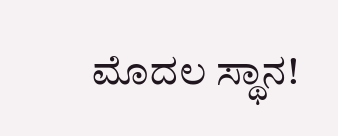ಮೊದಲ ಸ್ಥಾನ!